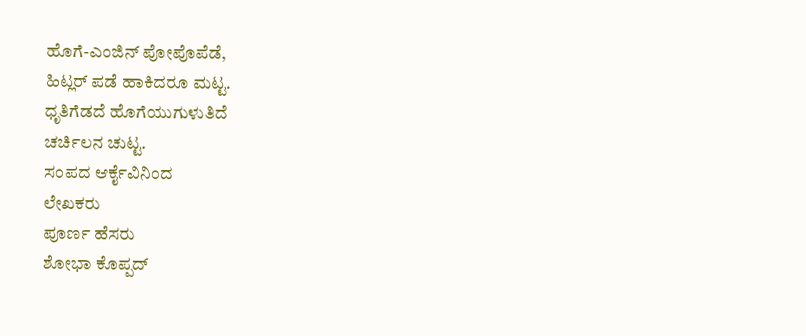ಹೊಗೆ-ಎಂಜಿನ್ ಪೋಪೊಪೆಡೆ,
ಹಿಟ್ಲರ್ ಪಡೆ ಹಾಕಿದರೂ ಮಟ್ಟ.
ಧೃತಿಗೆಡದೆ ಹೊಗೆಯುಗುಳುತಿದೆ
ಚರ್ಚಿಲನ ಚುಟ್ಟ.
ಸಂಪದ ಆರ್ಕೈವಿನಿಂದ
ಲೇಖಕರು
ಪೂರ್ಣ ಹೆಸರು
ಶೋಭಾ ಕೊಪ್ಪದ್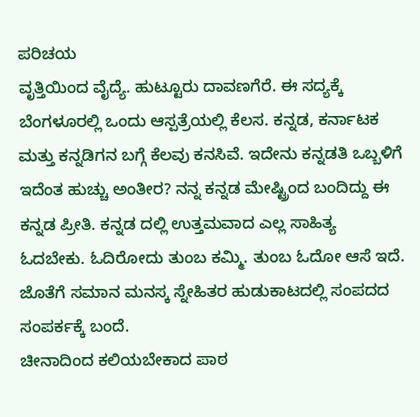ಪರಿಚಯ
ವೃತ್ತಿಯಿಂದ ವೈದ್ಯೆ. ಹುಟ್ಟೂರು ದಾವಣಗೆರೆ. ಈ ಸದ್ಯಕ್ಕೆ ಬೆಂಗಳೂರಲ್ಲಿ ಒಂದು ಆಸ್ಪತ್ರೆಯಲ್ಲಿ ಕೆಲಸ. ಕನ್ನಡ, ಕರ್ನಾಟಕ ಮತ್ತು ಕನ್ನಡಿಗನ ಬಗ್ಗೆ ಕೆಲವು ಕನಸಿವೆ. ಇದೇನು ಕನ್ನಡತಿ ಒಬ್ಬಳಿಗೆ ಇದೆಂತ ಹುಚ್ಚು ಅಂತೀರ? ನನ್ನ ಕನ್ನಡ ಮೇಷ್ಟ್ರಿಂದ ಬಂದಿದ್ದು ಈ ಕನ್ನಡ ಪ್ರೀತಿ. ಕನ್ನಡ ದಲ್ಲಿ ಉತ್ತಮವಾದ ಎಲ್ಲ ಸಾಹಿತ್ಯ ಓದಬೇಕು. ಓದಿರೋದು ತುಂಬ ಕಮ್ಮಿ. ತುಂಬ ಓದೋ ಆಸೆ ಇದೆ. ಜೊತೆಗೆ ಸಮಾನ ಮನಸ್ಕ ಸ್ನೇಹಿತರ ಹುಡುಕಾಟದಲ್ಲಿ ಸಂಪದದ ಸಂಪರ್ಕಕ್ಕೆ ಬಂದೆ.
ಚೀನಾದಿಂದ ಕಲಿಯಬೇಕಾದ ಪಾಠ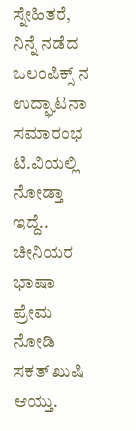ಸ್ನೇಹಿತರೆ,
ನಿನ್ನೆ ನಡೆದ ಒಲಂಪಿಕ್ಸ್ ನ ಉದ್ಘಾಟನಾ ಸಮಾರಂಭ ಟಿ.ವಿಯಲ್ಲಿ ನೋಡ್ತಾ ಇದ್ದೆ.. ಚೀನಿಯರ ಭಾಷಾ ಪ್ರೇಮ ನೋಡಿ ಸಕತ್ ಖುಷಿ ಆಯ್ತು.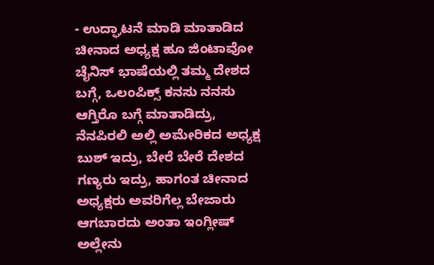- ಉದ್ಘಾಟನೆ ಮಾಡಿ ಮಾತಾಡಿದ ಚೀನಾದ ಅಧ್ಯಕ್ಷ ಹೂ ಜಿಂಟಾವೋ ಚೈನಿಸ್ ಭಾಷೆಯಲ್ಲಿ ತಮ್ಮ ದೇಶದ ಬಗ್ಗೆ, ಒಲಂಪಿಕ್ಸ್ ಕನಸು ನನಸು ಆಗ್ತಿರೊ ಬಗ್ಗೆ ಮಾತಾಡಿದ್ರು, ನೆನಪಿರಲಿ ಅಲ್ಲಿ ಅಮೇರಿಕದ ಅಧ್ಯಕ್ಷ ಬುಶ್ ಇದ್ರು, ಬೇರೆ ಬೇರೆ ದೇಶದ ಗಣ್ಯರು ಇದ್ರು, ಹಾಗಂತ ಚೀನಾದ ಅಧ್ಯಕ್ಷರು ಅವರಿಗೆಲ್ಲ ಬೇಜಾರು ಆಗಬಾರದು ಅಂತಾ ಇಂಗ್ಲೀಷ್ ಅಲ್ಲೇನು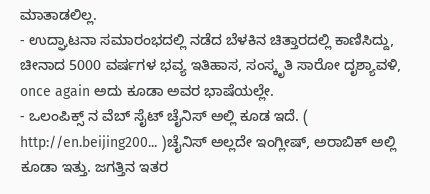ಮಾತಾಡಲಿಲ್ಲ.
- ಉದ್ಘಾಟನಾ ಸಮಾರಂಭದಲ್ಲಿ ನಡೆದ ಬೆಳಕಿನ ಚಿತ್ತಾರದಲ್ಲಿ ಕಾಣಿಸಿದ್ದು, ಚೀನಾದ 5000 ವರ್ಷಗಳ ಭವ್ಯ ಇತಿಹಾಸ, ಸಂಸ್ಕೃತಿ ಸಾರೋ ದೃಶ್ಯಾವಳಿ, once again ಅದು ಕೂಡಾ ಅವರ ಭಾಷೆಯಲ್ಲೇ.
- ಒಲಂಪಿಕ್ಸ್ ನ ವೆಬ್ ಸೈಟ್ ಚೈನಿಸ್ ಅಲ್ಲಿ ಕೂಡ ಇದೆ. ( http://en.beijing200... )ಚೈನಿಸ್ ಅಲ್ಲದೇ ಇಂಗ್ಲೀಷ್, ಅರಾಬಿಕ್ ಅಲ್ಲಿ ಕೂಡಾ ಇತ್ತು. ಜಗತ್ತಿನ ಇತರ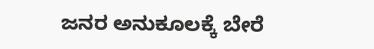ಜನರ ಅನುಕೂಲಕ್ಕೆ ಬೇರೆ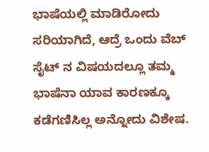ಭಾಷೆಯಲ್ಲಿ ಮಾಡಿರೋದು ಸರಿಯಾಗಿದೆ, ಆದ್ರೆ ಒಂದು ವೆಬ್ ಸೈಟ್ ನ ವಿಷಯದಲ್ಲೂ ತಮ್ಮ ಭಾಷೆನಾ ಯಾವ ಕಾರಣಕ್ಕೂ ಕಡೆಗಣಿಸಿಲ್ಲ ಅನ್ನೋದು ವಿಶೇಷ.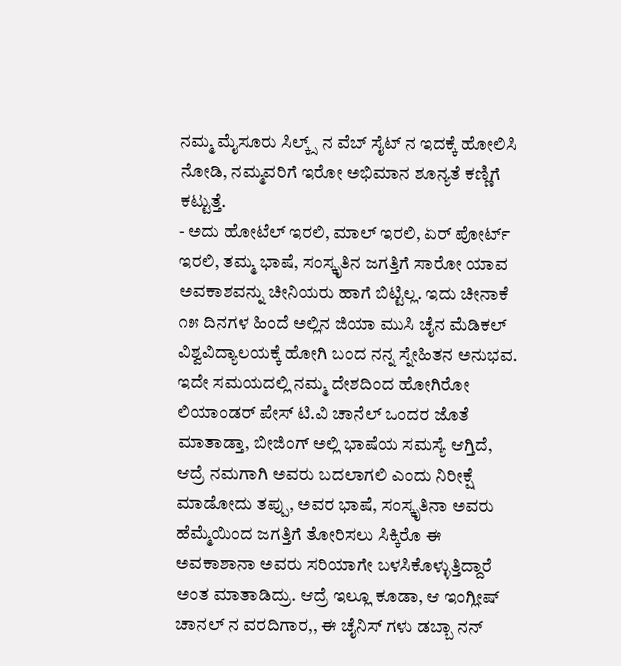ನಮ್ಮ ಮೈಸೂರು ಸಿಲ್ಕ್ಸ್ ನ ವೆಬ್ ಸೈಟ್ ನ ಇದಕ್ಕೆ ಹೋಲಿಸಿ ನೋಡಿ, ನಮ್ಮವರಿಗೆ ಇರೋ ಅಭಿಮಾನ ಶೂನ್ಯತೆ ಕಣ್ಣಿಗೆ ಕಟ್ಟುತ್ತೆ.
- ಅದು ಹೋಟೆಲ್ ಇರಲಿ, ಮಾಲ್ ಇರಲಿ, ಏರ್ ಪೋರ್ಟ್ ಇರಲಿ, ತಮ್ಮ ಭಾಷೆ, ಸಂಸ್ಕೃತಿನ ಜಗತ್ತಿಗೆ ಸಾರೋ ಯಾವ ಅವಕಾಶವನ್ನು ಚೀನಿಯರು ಹಾಗೆ ಬಿಟ್ಟಿಲ್ಲ. ಇದು ಚೀನಾಕೆ ೧೫ ದಿನಗಳ ಹಿಂದೆ ಅಲ್ಲಿನ ಜಿಯಾ ಮುಸಿ ಚೈನ ಮೆಡಿಕಲ್ ವಿಶ್ವವಿದ್ಯಾಲಯಕ್ಕೆ ಹೋಗಿ ಬಂದ ನನ್ನ ಸ್ನೇಹಿತನ ಅನುಭವ.
ಇದೇ ಸಮಯದಲ್ಲಿ ನಮ್ಮ ದೇಶದಿಂದ ಹೋಗಿರೋ ಲಿಯಾಂಡರ್ ಪೇಸ್ ಟಿ.ವಿ ಚಾನೆಲ್ ಒಂದರ ಜೊತೆ ಮಾತಾಡ್ತಾ, ಬೀಜಿಂಗ್ ಅಲ್ಲಿ ಭಾಷೆಯ ಸಮಸ್ಯೆ ಆಗ್ತಿದೆ, ಆದ್ರೆ ನಮಗಾಗಿ ಅವರು ಬದಲಾಗಲಿ ಎಂದು ನಿರೀಕ್ಷೆ ಮಾಡೋದು ತಪ್ಪು, ಅವರ ಭಾಷೆ, ಸಂಸ್ಕೃತಿನಾ ಅವರು ಹೆಮ್ಮೆಯಿಂದ ಜಗತ್ತಿಗೆ ತೋರಿಸಲು ಸಿಕ್ಕಿರೊ ಈ ಅವಕಾಶಾನಾ ಅವರು ಸರಿಯಾಗೇ ಬಳಸಿಕೊಳ್ಳುತ್ತಿದ್ದಾರೆ ಅಂತ ಮಾತಾಡಿದ್ರು. ಆದ್ರೆ ಇಲ್ಲೂ ಕೂಡಾ, ಆ ಇಂಗ್ಲೀಷ್ ಚಾನಲ್ ನ ವರದಿಗಾರ,, ಈ ಚೈನಿಸ್ ಗಳು ಡಬ್ಬಾ ನನ್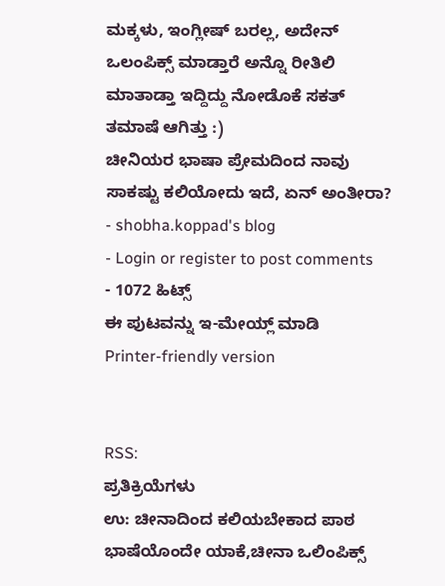ಮಕ್ಕಳು, ಇಂಗ್ಲೀಷ್ ಬರಲ್ಲ, ಅದೇನ್ ಒಲಂಪಿಕ್ಸ್ ಮಾಡ್ತಾರೆ ಅನ್ನೊ ರೀತಿಲಿ ಮಾತಾಡ್ತಾ ಇದ್ದಿದ್ದು ನೋಡೊಕೆ ಸಕತ್ ತಮಾಷೆ ಆಗಿತ್ತು :)
ಚೀನಿಯರ ಭಾಷಾ ಪ್ರೇಮದಿಂದ ನಾವು ಸಾಕಷ್ಟು ಕಲಿಯೋದು ಇದೆ, ಏನ್ ಅಂತೀರಾ?
- shobha.koppad's blog
- Login or register to post comments
- 1072 ಹಿಟ್ಸ್
ಈ ಪುಟವನ್ನು ಇ-ಮೇಯ್ಲ್ ಮಾಡಿ
Printer-friendly version


RSS:
ಪ್ರತಿಕ್ರಿಯೆಗಳು
ಉ: ಚೀನಾದಿಂದ ಕಲಿಯಬೇಕಾದ ಪಾಠ
ಭಾಷೆಯೊಂದೇ ಯಾಕೆ,ಚೀನಾ ಒಲಿಂಪಿಕ್ಸ್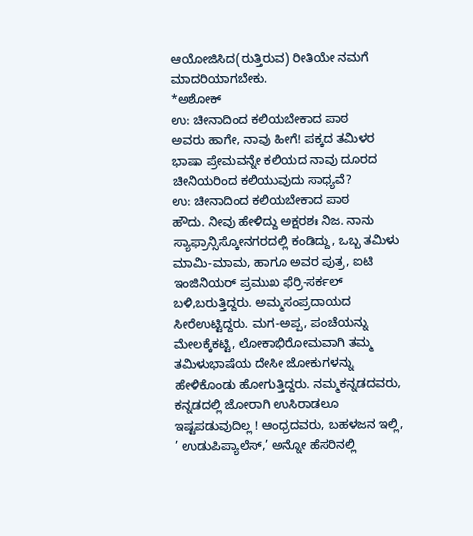ಆಯೋಜಿಸಿದ(ರುತ್ತಿರುವ) ರೀತಿಯೇ ನಮಗೆ ಮಾದರಿಯಾಗಬೇಕು.
*ಅಶೋಕ್
ಉ: ಚೀನಾದಿಂದ ಕಲಿಯಬೇಕಾದ ಪಾಠ
ಅವರು ಹಾಗೇ, ನಾವು ಹೀಗೆ! ಪಕ್ಕದ ತಮಿಳರ ಭಾಷಾ ಪ್ರೇಮವನ್ನೇ ಕಲಿಯದ ನಾವು ದೂರದ ಚೀನಿಯರಿಂದ ಕಲಿಯುವುದು ಸಾಧ್ಯವೆ?
ಉ: ಚೀನಾದಿಂದ ಕಲಿಯಬೇಕಾದ ಪಾಠ
ಹೌದು. ನೀವು ಹೇಳಿದ್ದು ಅಕ್ಷರಶಃ ನಿಜ. ನಾನು ಸ್ಯಾಫ್ರಾನ್ಸಿಸ್ಕೋನಗರದಲ್ಲಿ ಕಂಡಿದ್ದು, ಒಬ್ಬ ತಮಿಳು ಮಾಮಿ-ಮಾಮ, ಹಾಗೂ ಅವರ ಪುತ್ರ, ಐಟಿ ಇಂಜಿನಿಯರ್ ಪ್ರಮುಖ ಫೆರ್ರಿ-ಸರ್ಕಲ್ ಬಳಿ,ಬರುತ್ತಿದ್ದರು. ಅಮ್ಮಸಂಪ್ರದಾಯದ ಸೀರೆಉಟ್ಟಿದ್ದರು. ಮಗ-ಅಪ್ಪ, ಪಂಚೆಯನ್ನು ಮೇಲಕ್ಕೆಕಟ್ಟಿ, ಲೋಕಾಭಿರೋಮವಾಗಿ ತಮ್ಮ ತಮಿಳುಭಾಷೆಯ ದೇಸೀ ಜೋಕುಗಳನ್ನು ಹೇಳಿಕೊಂಡು ಹೋಗುತ್ತಿದ್ದರು. ನಮ್ಮಕನ್ನಡದವರು, ಕನ್ನಡದಲ್ಲಿ ಜೋರಾಗಿ ಉಸಿರಾಡಲೂ ಇಷ್ಟಪಡುವುದಿಲ್ಲ ! ಆಂಧ್ರದವರು, ಬಹಳಜನ ಇಲ್ಲಿ, ’ ಉಡುಪಿಪ್ಯಾಲೆಸ್,’ ಅನ್ನೋ ಹೆಸರಿನಲ್ಲಿ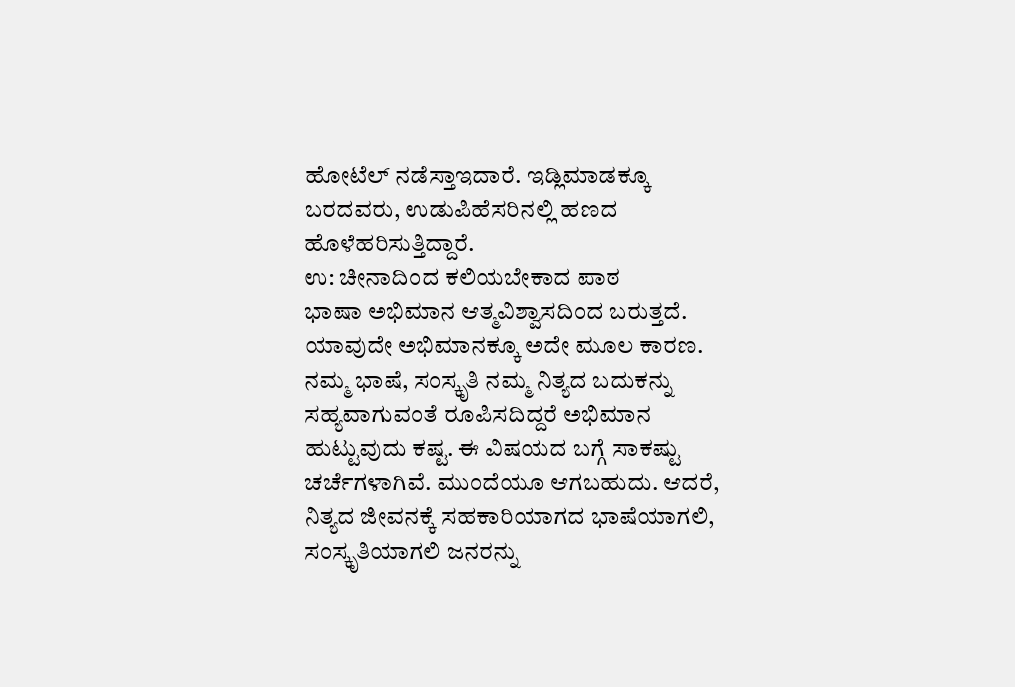ಹೋಟೆಲ್ ನಡೆಸ್ತಾಇದಾರೆ. ಇಡ್ಲಿಮಾಡಕ್ಕೂ ಬರದವರು, ಉಡುಪಿಹೆಸರಿನಲ್ಲಿ ಹಣದ ಹೊಳೆಹರಿಸುತ್ತಿದ್ದಾರೆ.
ಉ: ಚೀನಾದಿಂದ ಕಲಿಯಬೇಕಾದ ಪಾಠ
ಭಾಷಾ ಅಭಿಮಾನ ಆತ್ಮವಿಶ್ವಾಸದಿಂದ ಬರುತ್ತದೆ. ಯಾವುದೇ ಅಭಿಮಾನಕ್ಕೂ ಅದೇ ಮೂಲ ಕಾರಣ. ನಮ್ಮ ಭಾಷೆ, ಸಂಸ್ಕೃತಿ ನಮ್ಮ ನಿತ್ಯದ ಬದುಕನ್ನು ಸಹ್ಯವಾಗುವಂತೆ ರೂಪಿಸದಿದ್ದರೆ ಅಭಿಮಾನ ಹುಟ್ಟುವುದು ಕಷ್ಟ. ಈ ವಿಷಯದ ಬಗ್ಗೆ ಸಾಕಷ್ಟು ಚರ್ಚೆಗಳಾಗಿವೆ. ಮುಂದೆಯೂ ಆಗಬಹುದು. ಆದರೆ, ನಿತ್ಯದ ಜೀವನಕ್ಕೆ ಸಹಕಾರಿಯಾಗದ ಭಾಷೆಯಾಗಲಿ, ಸಂಸ್ಕೃತಿಯಾಗಲಿ ಜನರನ್ನು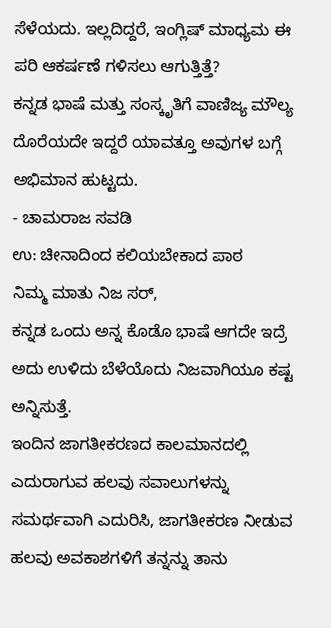ಸೆಳೆಯದು. ಇಲ್ಲದಿದ್ದರೆ, ಇಂಗ್ಲಿಷ್ ಮಾಧ್ಯಮ ಈ ಪರಿ ಆಕರ್ಷಣೆ ಗಳಿಸಲು ಆಗುತ್ತಿತ್ತೆ?
ಕನ್ನಡ ಭಾಷೆ ಮತ್ತು ಸಂಸ್ಕೃತಿಗೆ ವಾಣಿಜ್ಯ ಮೌಲ್ಯ ದೊರೆಯದೇ ಇದ್ದರೆ ಯಾವತ್ತೂ ಅವುಗಳ ಬಗ್ಗೆ ಅಭಿಮಾನ ಹುಟ್ಟದು.
- ಚಾಮರಾಜ ಸವಡಿ
ಉ: ಚೀನಾದಿಂದ ಕಲಿಯಬೇಕಾದ ಪಾಠ
ನಿಮ್ಮ ಮಾತು ನಿಜ ಸರ್,
ಕನ್ನಡ ಒಂದು ಅನ್ನ ಕೊಡೊ ಭಾಷೆ ಆಗದೇ ಇದ್ರೆ ಅದು ಉಳಿದು ಬೆಳೆಯೊದು ನಿಜವಾಗಿಯೂ ಕಷ್ಟ ಅನ್ನಿಸುತ್ತೆ.
ಇಂದಿನ ಜಾಗತೀಕರಣದ ಕಾಲಮಾನದಲ್ಲಿ ಎದುರಾಗುವ ಹಲವು ಸವಾಲುಗಳನ್ನು ಸಮರ್ಥವಾಗಿ ಎದುರಿಸಿ, ಜಾಗತೀಕರಣ ನೀಡುವ ಹಲವು ಅವಕಾಶಗಳಿಗೆ ತನ್ನನ್ನು ತಾನು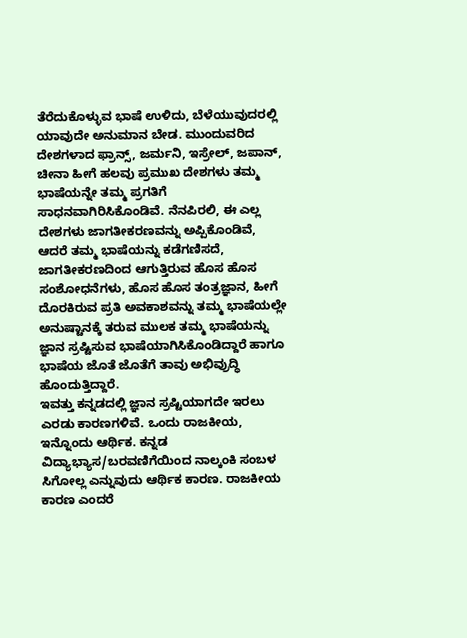ತೆರೆದುಕೊಳ್ಳುವ ಭಾಷೆ ಉಳಿದು, ಬೆಳೆಯುವುದರಲ್ಲಿ ಯಾವುದೇ ಅನುಮಾನ ಬೇಡ. ಮುಂದುವರಿದ ದೇಶಗಳಾದ ಫ್ರಾನ್ಸ್, ಜರ್ಮನಿ, ಇಸ್ರೇಲ್, ಜಪಾನ್, ಚೀನಾ ಹೀಗೆ ಹಲವು ಪ್ರಮುಖ ದೇಶಗಳು ತಮ್ಮ ಭಾಷೆಯನ್ನೇ ತಮ್ಮ ಪ್ರಗತಿಗೆ ಸಾಧನವಾಗಿರಿಸಿಕೊಂಡಿವೆ. ನೆನಪಿರಲಿ, ಈ ಎಲ್ಲ ದೇಶಗಳು ಜಾಗತೀಕರಣವನ್ನು ಅಪ್ಪಿಕೊಂಡಿವೆ, ಆದರೆ ತಮ್ಮ ಭಾಷೆಯನ್ನು ಕಡೆಗಣಿಸದೆ, ಜಾಗತೀಕರಣದಿಂದ ಆಗುತ್ತಿರುವ ಹೊಸ ಹೊಸ ಸಂಶೋಧನೆಗಳು, ಹೊಸ ಹೊಸ ತಂತ್ರಜ್ಞಾನ, ಹೀಗೆ ದೊರಕಿರುವ ಪ್ರತಿ ಅವಕಾಶವನ್ನು ತಮ್ಮ ಭಾಷೆಯಲ್ಲೇ ಅನುಷ್ಟಾನಕ್ಕೆ ತರುವ ಮುಲಕ ತಮ್ಮ ಭಾಷೆಯನ್ನು ಜ್ಞಾನ ಸ್ರಷ್ಟಿಸುವ ಭಾಷೆಯಾಗಿಸಿಕೊಂಡಿದ್ದಾರೆ ಹಾಗೂ ಭಾಷೆಯ ಜೊತೆ ಜೊತೆಗೆ ತಾವು ಅಭಿವ್ರುದ್ಧಿ ಹೊಂದುತ್ತಿದ್ದಾರೆ.
ಇವತ್ತು ಕನ್ನಡದಲ್ಲಿ ಜ್ಞಾನ ಸ್ರಷ್ಟಿಯಾಗದೇ ಇರಲು ಎರಡು ಕಾರಣಗಳಿವೆ. ಒಂದು ರಾಜಕೀಯ, ಇನ್ನೊಂದು ಆರ್ಥಿಕ. ಕನ್ನಡ ವಿದ್ಯಾಭ್ಯಾಸ/ಬರವಣಿಗೆಯಿಂದ ನಾಲ್ಕಂಕಿ ಸಂಬಳ ಸಿಗೋಲ್ಲ ಎನ್ನುವುದು ಆರ್ಥಿಕ ಕಾರಣ. ರಾಜಕೀಯ ಕಾರಣ ಎಂದರೆ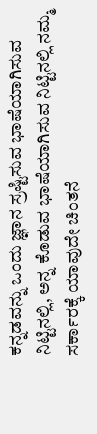ಕನ್ನಡವನ್ನು ಒಂದು ಜ್ಞಾನ ಸ್ರಷ್ಟಿಸುವ ಭಾಷೆಯಾಗಿಸುವ ನಿಟ್ಟಿನಲ್ಲಿ, ಅನ್ನ ಕೊಡುವ ಭಾಷೆಯಾಗಿಸುವ ನಿಟ್ಟಿನಲ್ಲಿ ನಮ್ಮ ಸರ್ಕಾರಕ್ಕೆ ಯಾವುದೇ ಚಿಂತನೆ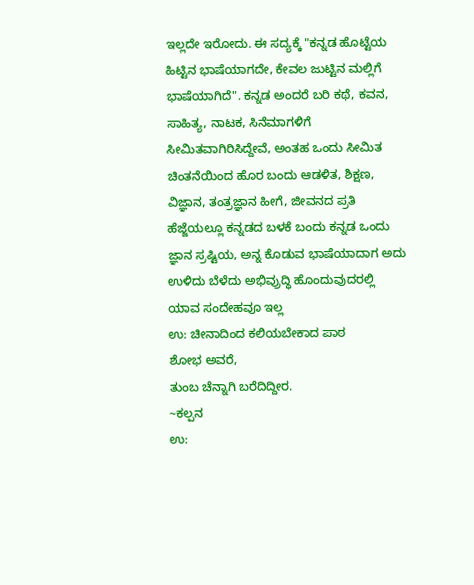ಇಲ್ಲದೇ ಇರೋದು. ಈ ಸದ್ಯಕ್ಕೆ "ಕನ್ನಡ ಹೊಟ್ಟೆಯ ಹಿಟ್ಟಿನ ಭಾಷೆಯಾಗದೇ, ಕೇವಲ ಜುಟ್ಟಿನ ಮಲ್ಲಿಗೆ ಭಾಷೆಯಾಗಿದೆ". ಕನ್ನಡ ಅಂದರೆ ಬರಿ ಕಥೆ, ಕವನ, ಸಾಹಿತ್ಯ, ನಾಟಕ, ಸಿನೆಮಾಗಳಿಗೆ ಸೀಮಿತವಾಗಿರಿಸಿದ್ದೇವೆ, ಅಂತಹ ಒಂದು ಸೀಮಿತ ಚಿಂತನೆಯಿಂದ ಹೊರ ಬಂದು ಆಡಳಿತ, ಶಿಕ್ಷಣ, ವಿಜ್ಞಾನ, ತಂತ್ರಜ್ಞಾನ ಹೀಗೆ, ಜೀವನದ ಪ್ರತಿ ಹೆಜ್ಜೆಯಲ್ಲೂ ಕನ್ನಡದ ಬಳಕೆ ಬಂದು ಕನ್ನಡ ಒಂದು ಜ್ಞಾನ ಸ್ರಷ್ಟಿಯ, ಅನ್ನ ಕೊಡುವ ಭಾಷೆಯಾದಾಗ ಅದು ಉಳಿದು ಬೆಳೆದು ಅಭಿವ್ರುದ್ಧಿ ಹೊಂದುವುದರಲ್ಲಿ ಯಾವ ಸಂದೇಹವೂ ಇಲ್ಲ
ಉ: ಚೀನಾದಿಂದ ಕಲಿಯಬೇಕಾದ ಪಾಠ
ಶೋಭ ಅವರೆ,
ತುಂಬ ಚೆನ್ನಾಗಿ ಬರೆದಿದ್ದೀರ.
~ಕಲ್ಪನ
ಉ: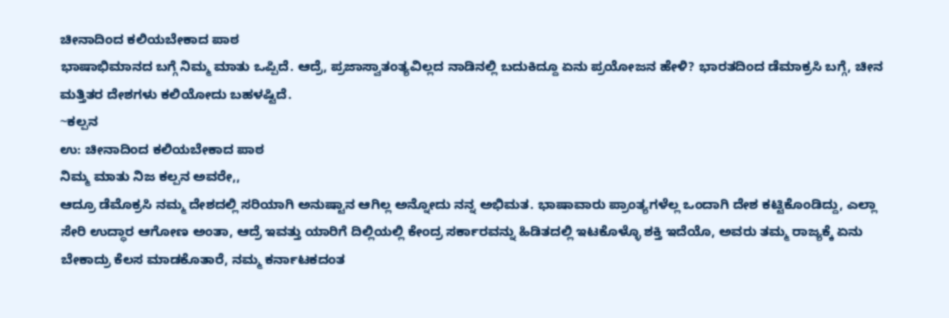ಚೀನಾದಿಂದ ಕಲಿಯಬೇಕಾದ ಪಾಠ
ಭಾಷಾಭಿಮಾನದ ಬಗ್ಗೆ ನಿಮ್ಮ ಮಾತು ಒಪ್ಪಿದೆ. ಆದ್ರೆ, ಪ್ರಜಾಸ್ವಾತಂತ್ಯವಿಲ್ಲದ ನಾಡಿನಲ್ಲಿ ಬದುಕಿದ್ದೂ ಏನು ಪ್ರಯೋಜನ ಹೇಳಿ? ಭಾರತದಿಂದ ಡೆಮಾಕ್ರಸಿ ಬಗ್ಗೆ, ಚೀನ ಮತ್ತಿತರ ದೇಶಗಳು ಕಲಿಯೋದು ಬಹಳಷ್ಟಿದೆ.
~ಕಲ್ಪನ
ಉ: ಚೀನಾದಿಂದ ಕಲಿಯಬೇಕಾದ ಪಾಠ
ನಿಮ್ಮ ಮಾತು ನಿಜ ಕಲ್ಪನ ಅವರೇ,,
ಆದ್ರೂ ಡೆಮೊಕ್ರಸಿ ನಮ್ಮ ದೇಶದಲ್ಲಿ ಸರಿಯಾಗಿ ಅನುಷ್ಟಾನ ಆಗಿಲ್ಲ ಅನ್ನೋದು ನನ್ನ ಅಭಿಮತ. ಭಾಷಾವಾರು ಪ್ರಾಂತ್ಯಗಳೆಲ್ಲ ಒಂದಾಗಿ ದೇಶ ಕಟ್ಟಿಕೊಂಡಿದ್ದು, ಎಲ್ಲಾ ಸೇರಿ ಉದ್ಧಾರ ಆಗೋಣ ಅಂತಾ, ಆದ್ರೆ ಇವತ್ತು ಯಾರಿಗೆ ದಿಲ್ಲಿಯಲ್ಲಿ ಕೇಂದ್ರ ಸರ್ಕಾರವನ್ನು ಹಿಡಿತದಲ್ಲಿ ಇಟಕೊಳ್ಳೊ ಶಕ್ತಿ ಇದೆಯೊ, ಅವರು ತಮ್ಮ ರಾಜ್ಯಕ್ಕೆ ಏನು ಬೇಕಾದ್ರು ಕೆಲಸ ಮಾಡಕೊತಾರೆ, ನಮ್ಮ ಕರ್ನಾಟಕದಂತ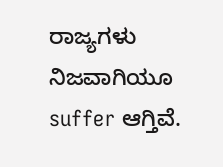ರಾಜ್ಯಗಳು ನಿಜವಾಗಿಯೂ suffer ಆಗ್ತಿವೆ.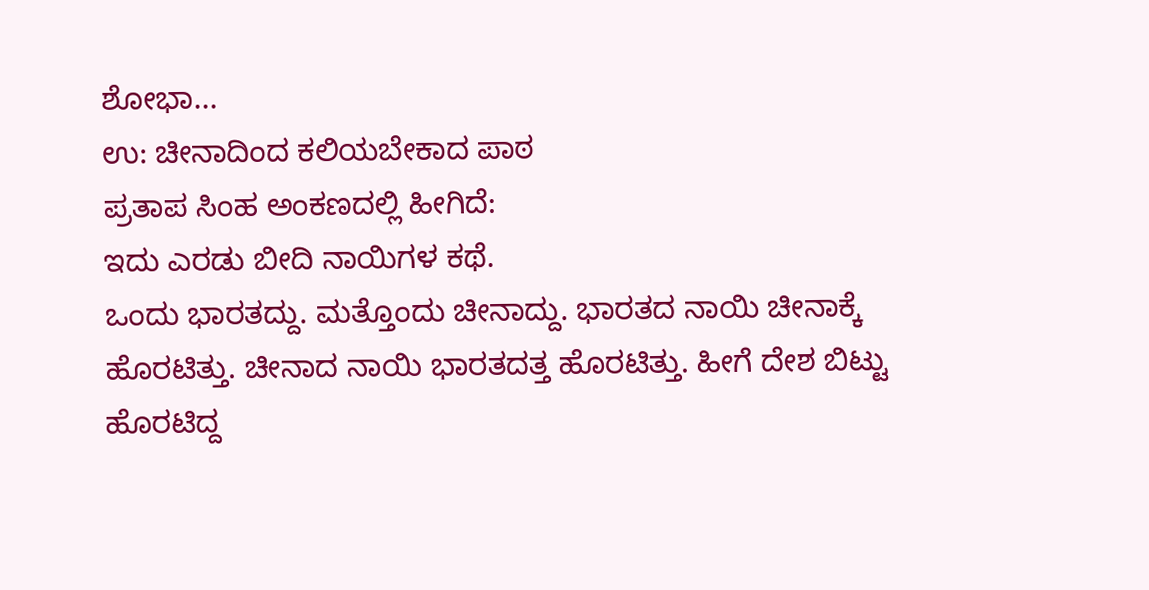ಶೋಭಾ...
ಉ: ಚೀನಾದಿಂದ ಕಲಿಯಬೇಕಾದ ಪಾಠ
ಪ್ರತಾಪ ಸಿಂಹ ಅಂಕಣದಲ್ಲಿ ಹೀಗಿದೆ:
ಇದು ಎರಡು ಬೀದಿ ನಾಯಿಗಳ ಕಥೆ.
ಒಂದು ಭಾರತದ್ದು. ಮತ್ತೊಂದು ಚೀನಾದ್ದು. ಭಾರತದ ನಾಯಿ ಚೀನಾಕ್ಕೆ ಹೊರಟಿತ್ತು. ಚೀನಾದ ನಾಯಿ ಭಾರತದತ್ತ ಹೊರಟಿತ್ತು. ಹೀಗೆ ದೇಶ ಬಿಟ್ಟು ಹೊರಟಿದ್ದ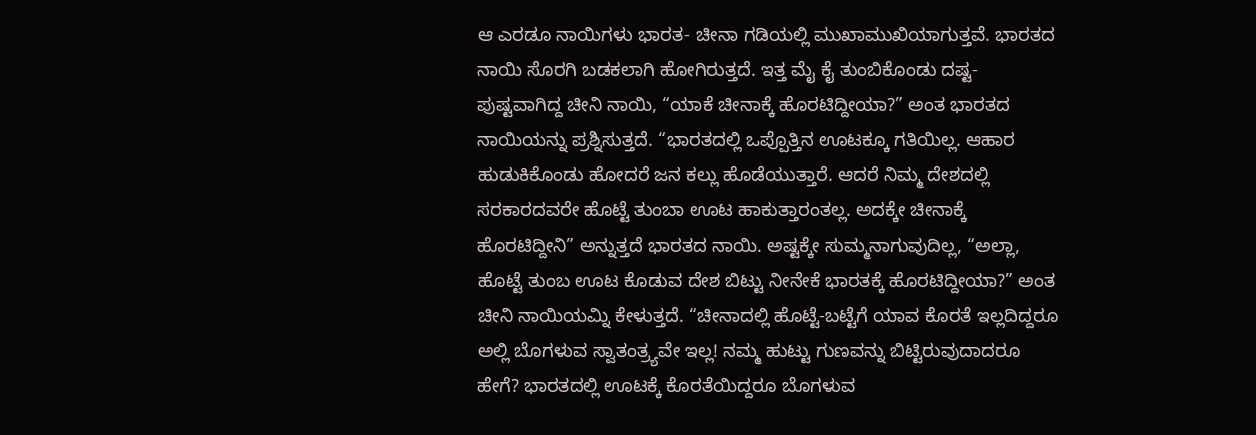ಆ ಎರಡೂ ನಾಯಿಗಳು ಭಾರತ- ಚೀನಾ ಗಡಿಯಲ್ಲಿ ಮುಖಾಮುಖಿಯಾಗುತ್ತವೆ. ಭಾರತದ ನಾಯಿ ಸೊರಗಿ ಬಡಕಲಾಗಿ ಹೋಗಿರುತ್ತದೆ. ಇತ್ತ ಮೈ ಕೈ ತುಂಬಿಕೊಂಡು ದಷ್ಟ-ಪುಷ್ಟವಾಗಿದ್ದ ಚೀನಿ ನಾಯಿ, “ಯಾಕೆ ಚೀನಾಕ್ಕೆ ಹೊರಟಿದ್ದೀಯಾ?” ಅಂತ ಭಾರತದ ನಾಯಿಯನ್ನು ಪ್ರಶ್ನಿಸುತ್ತದೆ. “ಭಾರತದಲ್ಲಿ ಒಪ್ಪೊತ್ತಿನ ಊಟಕ್ಕೂ ಗತಿಯಿಲ್ಲ. ಆಹಾರ ಹುಡುಕಿಕೊಂಡು ಹೋದರೆ ಜನ ಕಲ್ಲು ಹೊಡೆಯುತ್ತಾರೆ. ಆದರೆ ನಿಮ್ಮ ದೇಶದಲ್ಲಿ ಸರಕಾರದವರೇ ಹೊಟ್ಟೆ ತುಂಬಾ ಊಟ ಹಾಕುತ್ತಾರಂತಲ್ಲ. ಅದಕ್ಕೇ ಚೀನಾಕ್ಕೆ ಹೊರಟಿದ್ದೀನಿ” ಅನ್ನುತ್ತದೆ ಭಾರತದ ನಾಯಿ. ಅಷ್ಟಕ್ಕೇ ಸುಮ್ಮನಾಗುವುದಿಲ್ಲ, “ಅಲ್ಲಾ, ಹೊಟ್ಟೆ ತುಂಬ ಊಟ ಕೊಡುವ ದೇಶ ಬಿಟ್ಟು ನೀನೇಕೆ ಭಾರತಕ್ಕೆ ಹೊರಟಿದ್ದೀಯಾ?” ಅಂತ ಚೀನಿ ನಾಯಿಯಮ್ನಿ ಕೇಳುತ್ತದೆ. “ಚೀನಾದಲ್ಲಿ ಹೊಟ್ಟೆ-ಬಟ್ಟೆಗೆ ಯಾವ ಕೊರತೆ ಇಲ್ಲದಿದ್ದರೂ ಅಲ್ಲಿ ಬೊಗಳುವ ಸ್ವಾತಂತ್ರ್ಯವೇ ಇಲ್ಲ! ನಮ್ಮ ಹುಟ್ಟು ಗುಣವನ್ನು ಬಿಟ್ಟಿರುವುದಾದರೂ ಹೇಗೆ? ಭಾರತದಲ್ಲಿ ಊಟಕ್ಕೆ ಕೊರತೆಯಿದ್ದರೂ ಬೊಗಳುವ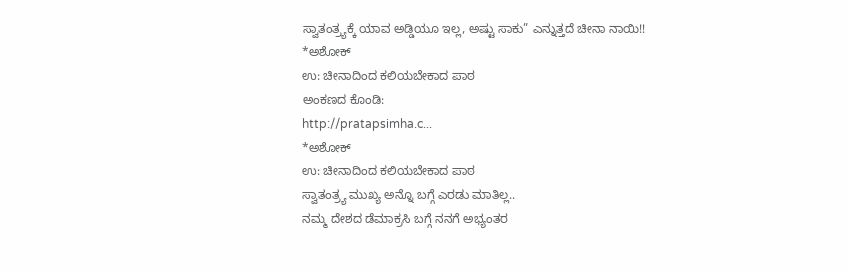ಸ್ವಾತಂತ್ರ್ಯಕ್ಕೆ ಯಾವ ಅಡ್ಡಿಯೂ ಇಲ್ಲ, ಅಷ್ಟು ಸಾಕು” ಎನ್ನುತ್ತದೆ ಚೀನಾ ನಾಯಿ!!
*ಅಶೋಕ್
ಉ: ಚೀನಾದಿಂದ ಕಲಿಯಬೇಕಾದ ಪಾಠ
ಅಂಕಣದ ಕೊಂಡಿ:
http://pratapsimha.c...
*ಅಶೋಕ್
ಉ: ಚೀನಾದಿಂದ ಕಲಿಯಬೇಕಾದ ಪಾಠ
ಸ್ವಾತಂತ್ರ್ಯ ಮುಖ್ಯ ಅನ್ನೊ ಬಗ್ಗೆ ಎರಡು ಮಾತಿಲ್ಲ..
ನಮ್ಮ ದೇಶದ ಡೆಮಾಕ್ರಸಿ ಬಗ್ಗೆ ನನಗೆ ಅಭ್ಯಂತರ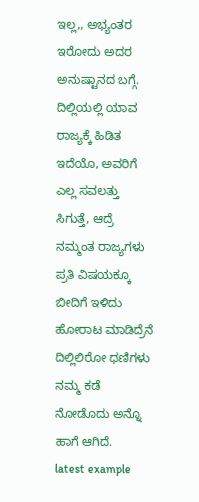ಇಲ್ಲ,, ಅಭ್ಯಂತರ ಇರೋದು ಅದರ ಅನುಷ್ಟಾನದ ಬಗ್ಗೆ. ದಿಲ್ಲಿಯಲ್ಲಿ ಯಾವ ರಾಜ್ಯಕ್ಕೆ ಹಿಡಿತ ಇದೆಯೊ, ಅವರಿಗೆ ಎಲ್ಲ ಸವಲತ್ತು ಸಿಗುತ್ತೆ, ಆದ್ರೆ ನಮ್ಮಂತ ರಾಜ್ಯಗಳು ಪ್ರತಿ ವಿಷಯಕ್ಕೂ ಬೀದಿಗೆ ಇಳಿದು ಹೋರಾಟ ಮಾಡಿದ್ರೆನೆ ದಿಲ್ಲಿಲಿರೋ ಧಣಿಗಳು ನಮ್ಮ ಕಡೆ ನೋಡೊದು ಅನ್ನೊ ಹಾಗೆ ಆಗಿದೆ.
latest example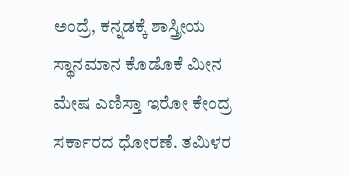ಅಂದ್ರೆ, ಕನ್ನಡಕ್ಕೆ ಶಾಸ್ತ್ರೀಯ ಸ್ಥಾನಮಾನ ಕೊಡೊಕೆ ಮೀನ ಮೇಷ ಎಣಿಸ್ತಾ ಇರೋ ಕೇಂದ್ರ ಸರ್ಕಾರದ ಧೋರಣೆ. ತಮಿಳರ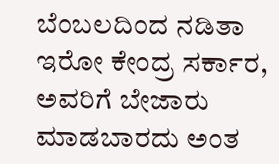ಬೆಂಬಲದಿಂದ ನಡಿತಾ ಇರೋ ಕೇಂದ್ರ ಸರ್ಕಾರ, ಅವರಿಗೆ ಬೇಜಾರು ಮಾಡಬಾರದು ಅಂತ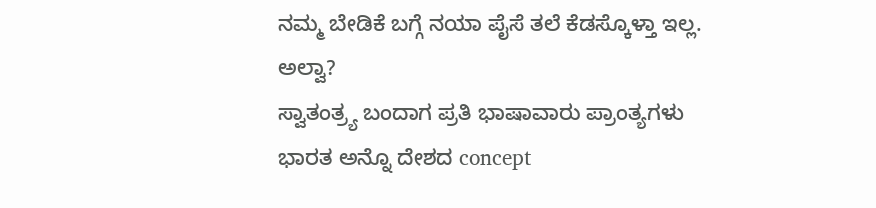ನಮ್ಮ ಬೇಡಿಕೆ ಬಗ್ಗೆ ನಯಾ ಪೈಸೆ ತಲೆ ಕೆಡಸ್ಕೊಳ್ತಾ ಇಲ್ಲ. ಅಲ್ವಾ?
ಸ್ವಾತಂತ್ರ್ಯ ಬಂದಾಗ ಪ್ರತಿ ಭಾಷಾವಾರು ಪ್ರಾಂತ್ಯಗಳು ಭಾರತ ಅನ್ನೊ ದೇಶದ concept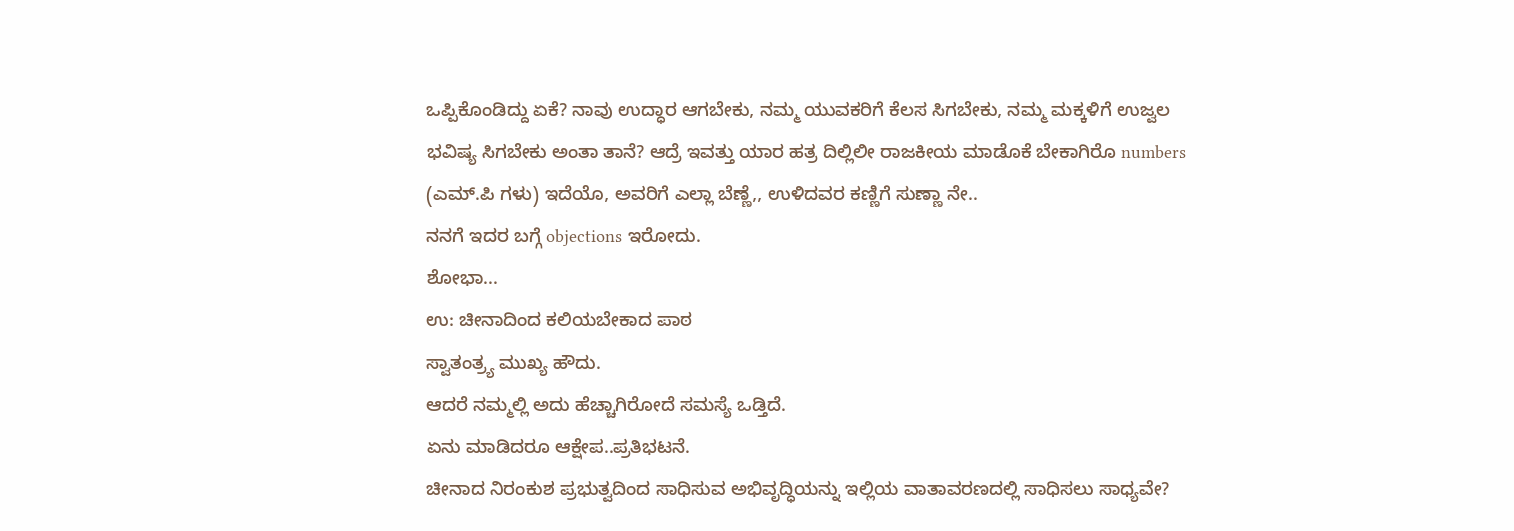ಒಪ್ಪಿಕೊಂಡಿದ್ದು ಏಕೆ? ನಾವು ಉದ್ಧಾರ ಆಗಬೇಕು, ನಮ್ಮ ಯುವಕರಿಗೆ ಕೆಲಸ ಸಿಗಬೇಕು, ನಮ್ಮ ಮಕ್ಕಳಿಗೆ ಉಜ್ವಲ ಭವಿಷ್ಯ ಸಿಗಬೇಕು ಅಂತಾ ತಾನೆ? ಆದ್ರೆ ಇವತ್ತು ಯಾರ ಹತ್ರ ದಿಲ್ಲಿಲೀ ರಾಜಕೀಯ ಮಾಡೊಕೆ ಬೇಕಾಗಿರೊ numbers (ಎಮ್.ಪಿ ಗಳು) ಇದೆಯೊ, ಅವರಿಗೆ ಎಲ್ಲಾ ಬೆಣ್ಣೆ,, ಉಳಿದವರ ಕಣ್ಣಿಗೆ ಸುಣ್ಣಾ ನೇ..
ನನಗೆ ಇದರ ಬಗ್ಗೆ objections ಇರೋದು.
ಶೋಭಾ...
ಉ: ಚೀನಾದಿಂದ ಕಲಿಯಬೇಕಾದ ಪಾಠ
ಸ್ವಾತಂತ್ರ್ಯ ಮುಖ್ಯ ಹೌದು.
ಆದರೆ ನಮ್ಮಲ್ಲಿ ಅದು ಹೆಚ್ಚಾಗಿರೋದೆ ಸಮಸ್ಯೆ ಒಡ್ತಿದೆ.
ಏನು ಮಾಡಿದರೂ ಆಕ್ಷೇಪ..ಪ್ರತಿಭಟನೆ.
ಚೀನಾದ ನಿರಂಕುಶ ಪ್ರಭುತ್ವದಿಂದ ಸಾಧಿಸುವ ಅಭಿವೃದ್ಧಿಯನ್ನು ಇಲ್ಲಿಯ ವಾತಾವರಣದಲ್ಲಿ ಸಾಧಿಸಲು ಸಾಧ್ಯವೇ?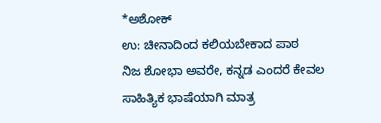*ಅಶೋಕ್
ಉ: ಚೀನಾದಿಂದ ಕಲಿಯಬೇಕಾದ ಪಾಠ
ನಿಜ ಶೋಭಾ ಅವರೇ, ಕನ್ನಡ ಎಂದರೆ ಕೇವಲ ಸಾಹಿತ್ಯಿಕ ಭಾಷೆಯಾಗಿ ಮಾತ್ರ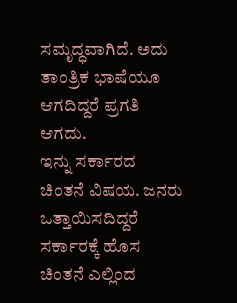ಸಮೃದ್ಧವಾಗಿದೆ. ಅದು ತಾಂತ್ರಿಕ ಭಾಷೆಯೂ ಆಗದಿದ್ದರೆ ಪ್ರಗತಿ ಆಗದು.
ಇನ್ನು ಸರ್ಕಾರದ ಚಿಂತನೆ ವಿಷಯ. ಜನರು ಒತ್ತಾಯಿಸದಿದ್ದರೆ ಸರ್ಕಾರಕ್ಕೆ ಹೊಸ ಚಿಂತನೆ ಎಲ್ಲಿಂದ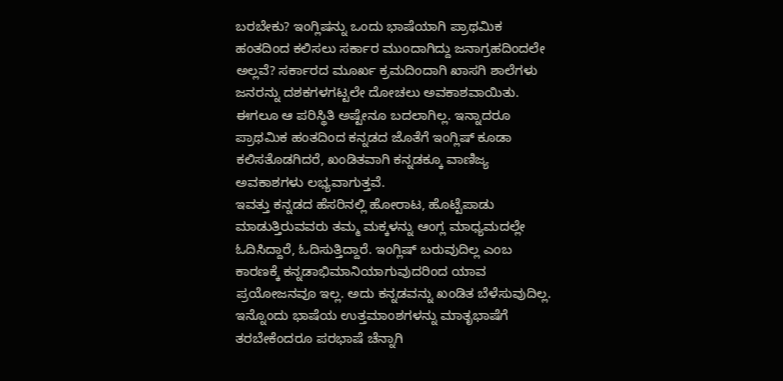ಬರಬೇಕು? ಇಂಗ್ಲಿಷನ್ನು ಒಂದು ಭಾಷೆಯಾಗಿ ಪ್ರಾಥಮಿಕ ಹಂತದಿಂದ ಕಲಿಸಲು ಸರ್ಕಾರ ಮುಂದಾಗಿದ್ದು ಜನಾಗ್ರಹದಿಂದಲೇ ಅಲ್ಲವೆ? ಸರ್ಕಾರದ ಮೂರ್ಖ ಕ್ರಮದಿಂದಾಗಿ ಖಾಸಗಿ ಶಾಲೆಗಳು ಜನರನ್ನು ದಶಕಗಳಗಟ್ಟಲೇ ದೋಚಲು ಅವಕಾಶವಾಯಿತು. ಈಗಲೂ ಆ ಪರಿಸ್ಥಿತಿ ಅಷ್ಟೇನೂ ಬದಲಾಗಿಲ್ಲ. ಇನ್ನಾದರೂ ಪ್ರಾಥಮಿಕ ಹಂತದಿಂದ ಕನ್ನಡದ ಜೊತೆಗೆ ಇಂಗ್ಲಿಷ್ ಕೂಡಾ ಕಲಿಸತೊಡಗಿದರೆ, ಖಂಡಿತವಾಗಿ ಕನ್ನಡಕ್ಕೂ ವಾಣಿಜ್ಯ ಅವಕಾಶಗಳು ಲಭ್ಯವಾಗುತ್ತವೆ.
ಇವತ್ತು ಕನ್ನಡದ ಹೆಸರಿನಲ್ಲಿ ಹೋರಾಟ, ಹೊಟ್ಟೆಪಾಡು ಮಾಡುತ್ತಿರುವವರು ತಮ್ಮ ಮಕ್ಕಳನ್ನು ಆಂಗ್ಲ ಮಾಧ್ಯಮದಲ್ಲೇ ಓದಿಸಿದ್ದಾರೆ, ಓದಿಸುತ್ತಿದ್ದಾರೆ. ಇಂಗ್ಲಿಷ್ ಬರುವುದಿಲ್ಲ ಎಂಬ ಕಾರಣಕ್ಕೆ ಕನ್ನಡಾಭಿಮಾನಿಯಾಗುವುದರಿಂದ ಯಾವ ಪ್ರಯೋಜನವೂ ಇಲ್ಲ. ಅದು ಕನ್ನಡವನ್ನು ಖಂಡಿತ ಬೆಳೆಸುವುದಿಲ್ಲ. ಇನ್ನೊಂದು ಭಾಷೆಯ ಉತ್ತಮಾಂಶಗಳನ್ನು ಮಾತೃಭಾಷೆಗೆ ತರಬೇಕೆಂದರೂ ಪರಭಾಷೆ ಚೆನ್ನಾಗಿ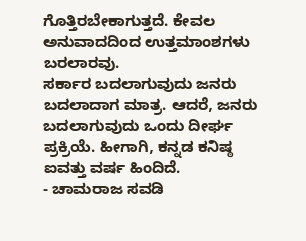ಗೊತ್ತಿರಬೇಕಾಗುತ್ತದೆ. ಕೇವಲ ಅನುವಾದದಿಂದ ಉತ್ತಮಾಂಶಗಳು ಬರಲಾರವು.
ಸರ್ಕಾರ ಬದಲಾಗುವುದು ಜನರು ಬದಲಾದಾಗ ಮಾತ್ರ. ಆದರೆ, ಜನರು ಬದಲಾಗುವುದು ಒಂದು ದೀರ್ಘ ಪ್ರಕ್ರಿಯೆ. ಹೀಗಾಗಿ, ಕನ್ನಡ ಕನಿಷ್ಠ ಐವತ್ತು ವರ್ಷ ಹಿಂದಿದೆ.
- ಚಾಮರಾಜ ಸವಡಿ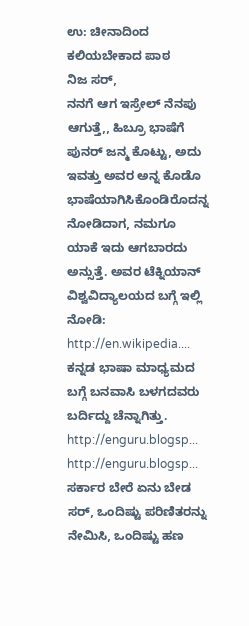ಉ: ಚೀನಾದಿಂದ ಕಲಿಯಬೇಕಾದ ಪಾಠ
ನಿಜ ಸರ್,
ನನಗೆ ಆಗ ಇಸ್ರೇಲ್ ನೆನಪು ಆಗುತ್ತೆ,, ಹಿಬ್ರೂ ಭಾಷೆಗೆ ಪುನರ್ ಜನ್ಮ ಕೊಟ್ಟು, ಅದು ಇವತ್ತು ಅವರ ಅನ್ನ ಕೊಡೊ ಭಾಷೆಯಾಗಿಸಿಕೊಂಡಿರೊದನ್ನ ನೋಡಿದಾಗ, ನಮಗೂ ಯಾಕೆ ಇದು ಆಗಬಾರದು ಅನ್ಸುತ್ತೆ. ಅವರ ಟೆಕ್ನಿಯಾನ್ ವಿಶ್ವವಿದ್ಯಾಲಯದ ಬಗ್ಗೆ ಇಲ್ಲಿ ನೋಡಿ:
http://en.wikipedia....
ಕನ್ನಡ ಭಾಷಾ ಮಾಧ್ಯಮದ ಬಗ್ಗೆ ಬನವಾಸಿ ಬಳಗದವರು ಬರ್ದಿದ್ದು ಚೆನ್ನಾಗಿತ್ತು.
http://enguru.blogsp...
http://enguru.blogsp...
ಸರ್ಕಾರ ಬೇರೆ ಏನು ಬೇಡ ಸರ್, ಒಂದಿಷ್ಟು ಪರಿಣಿತರನ್ನು ನೇಮಿಸಿ, ಒಂದಿಷ್ಟು ಹಣ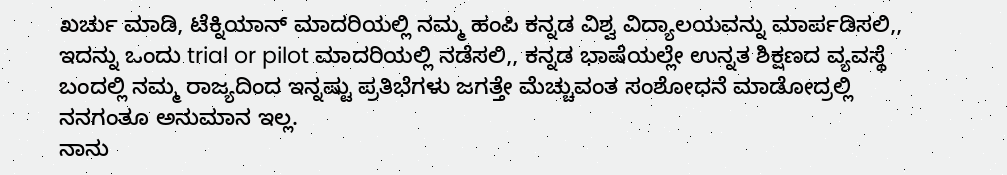ಖರ್ಚು ಮಾಡಿ, ಟೆಕ್ನಿಯಾನ್ ಮಾದರಿಯಲ್ಲಿ ನಮ್ಮ ಹಂಪಿ ಕನ್ನಡ ವಿಶ್ವ ವಿದ್ಯಾಲಯವನ್ನು ಮಾರ್ಪಡಿಸಲಿ,, ಇದನ್ನು ಒಂದು trial or pilot ಮಾದರಿಯಲ್ಲಿ ನಡೆಸಲಿ,, ಕನ್ನಡ ಭಾಷೆಯಲ್ಲೇ ಉನ್ನತ ಶಿಕ್ಷಣದ ವ್ಯವಸ್ಥೆ ಬಂದಲ್ಲಿ ನಮ್ಮ ರಾಜ್ಯದಿಂದ ಇನ್ನಷ್ಟು ಪ್ರತಿಭೆಗಳು ಜಗತ್ತೇ ಮೆಚ್ಚುವಂತ ಸಂಶೋಧನೆ ಮಾಡೋದ್ರಲ್ಲಿ ನನಗಂತೂ ಅನುಮಾನ ಇಲ್ಲ.
ನಾನು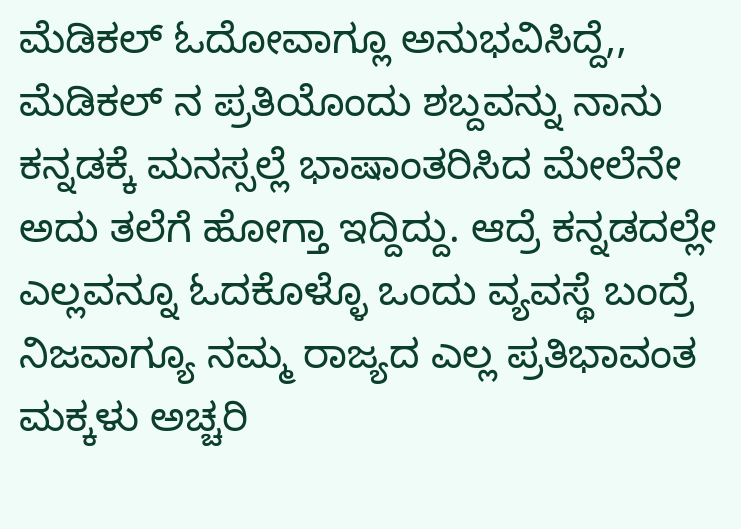ಮೆಡಿಕಲ್ ಓದೋವಾಗ್ಲೂ ಅನುಭವಿಸಿದ್ದೆ,, ಮೆಡಿಕಲ್ ನ ಪ್ರತಿಯೊಂದು ಶಬ್ದವನ್ನು ನಾನು ಕನ್ನಡಕ್ಕೆ ಮನಸ್ಸಲ್ಲೆ ಭಾಷಾಂತರಿಸಿದ ಮೇಲೆನೇ ಅದು ತಲೆಗೆ ಹೋಗ್ತಾ ಇದ್ದಿದ್ದು. ಆದ್ರೆ ಕನ್ನಡದಲ್ಲೇ ಎಲ್ಲವನ್ನೂ ಓದಕೊಳ್ಳೊ ಒಂದು ವ್ಯವಸ್ಥೆ ಬಂದ್ರೆ ನಿಜವಾಗ್ಯೂ ನಮ್ಮ ರಾಜ್ಯದ ಎಲ್ಲ ಪ್ರತಿಭಾವಂತ ಮಕ್ಕಳು ಅಚ್ಚರಿ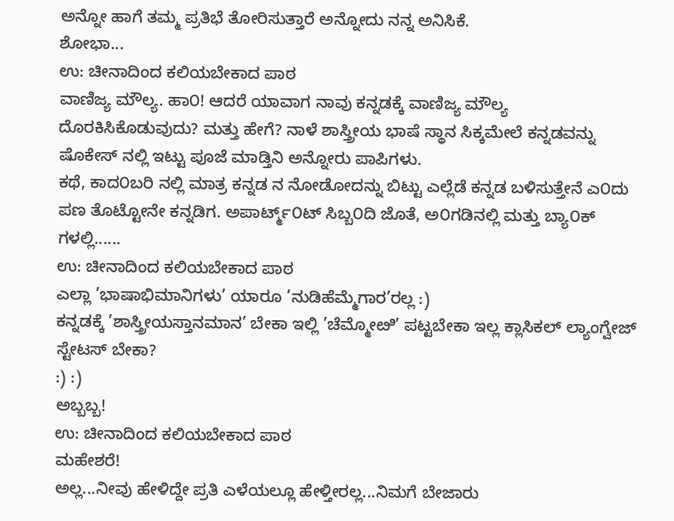ಅನ್ನೋ ಹಾಗೆ ತಮ್ಮ ಪ್ರತಿಭೆ ತೋರಿಸುತ್ತಾರೆ ಅನ್ನೋದು ನನ್ನ ಅನಿಸಿಕೆ.
ಶೋಭಾ...
ಉ: ಚೀನಾದಿಂದ ಕಲಿಯಬೇಕಾದ ಪಾಠ
ವಾಣಿಜ್ಯ ಮೌಲ್ಯ. ಹಾ೦! ಆದರೆ ಯಾವಾಗ ನಾವು ಕನ್ನಡಕ್ಕೆ ವಾಣಿಜ್ಯ ಮೌಲ್ಯ ದೊರಕಿಸಿಕೊಡುವುದು? ಮತ್ತು ಹೇಗೆ? ನಾಳೆ ಶಾಸ್ತ್ರೀಯ ಭಾಷೆ ಸ್ಥಾನ ಸಿಕ್ಕಮೇಲೆ ಕನ್ನಡವನ್ನು ಷೊಕೇಸ್ ನಲ್ಲಿ ಇಟ್ಟು ಪೂಜೆ ಮಾಡ್ತಿನಿ ಅನ್ನೋರು ಪಾಪಿಗಳು.
ಕಥೆ, ಕಾದ೦ಬರಿ ನಲ್ಲಿ ಮಾತ್ರ ಕನ್ನಡ ನ ನೋಡೋದನ್ನು ಬಿಟ್ಟು ಎಲ್ಲೆಡೆ ಕನ್ನಡ ಬಳಿಸುತ್ತೇನೆ ಎ೦ದು ಪಣ ತೊಟ್ಟೋನೇ ಕನ್ನಡಿಗ. ಅಪಾರ್ಟ್ಮ್೦ಟ್ ಸಿಬ್ಬ೦ದಿ ಜೊತೆ, ಅ೦ಗಡಿನಲ್ಲಿ ಮತ್ತು ಬ್ಯಾ೦ಕ್ ಗಳಲ್ಲಿ......
ಉ: ಚೀನಾದಿಂದ ಕಲಿಯಬೇಕಾದ ಪಾಠ
ಎಲ್ಲಾ ’ಭಾಷಾಭಿಮಾನಿಗಳು’ ಯಾರೂ ’ನುಡಿಹೆಮ್ಮೆಗಾರ’ರಲ್ಲ :)
ಕನ್ನಡಕ್ಕೆ ’ಶಾಸ್ತ್ರೀಯಸ್ತಾನಮಾನ’ ಬೇಕಾ ಇಲ್ಲಿ ’ಚೆಮ್ಮೋೞಿ’ ಪಟ್ಟಬೇಕಾ ಇಲ್ಲ ಕ್ಲಾಸಿಕಲ್ ಲ್ಯಾಂಗ್ವೇಜ್ ಸ್ಟೇಟಸ್ ಬೇಕಾ?
:) :)
ಅಬ್ಬಬ್ಬ!
ಉ: ಚೀನಾದಿಂದ ಕಲಿಯಬೇಕಾದ ಪಾಠ
ಮಹೇಶರೆ!
ಅಲ್ಲ...ನೀವು ಹೇಳಿದ್ದೇ ಪ್ರತಿ ಎಳೆಯಲ್ಲೂ ಹೇಳ್ತೀರಲ್ಲ...ನಿಮಗೆ ಬೇಜಾರು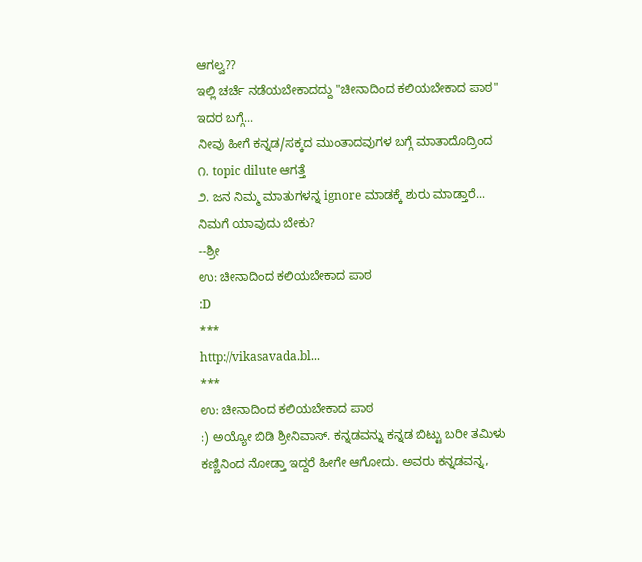ಆಗಲ್ವ??
ಇಲ್ಲಿ ಚರ್ಚೆ ನಡೆಯಬೇಕಾದದ್ದು "ಚೀನಾದಿಂದ ಕಲಿಯಬೇಕಾದ ಪಾಠ"
ಇದರ ಬಗ್ಗೆ...
ನೀವು ಹೀಗೆ ಕನ್ನಡ/ಸಕ್ಕದ ಮುಂತಾದವುಗಳ ಬಗ್ಗೆ ಮಾತಾದೊದ್ರಿಂದ
೧. topic dilute ಆಗತ್ತೆ
೨. ಜನ ನಿಮ್ಮ ಮಾತುಗಳನ್ನ ignore ಮಾಡಕ್ಕೆ ಶುರು ಮಾಡ್ತಾರೆ...
ನಿಮಗೆ ಯಾವುದು ಬೇಕು?
--ಶ್ರೀ
ಉ: ಚೀನಾದಿಂದ ಕಲಿಯಬೇಕಾದ ಪಾಠ
:D
***
http://vikasavada.bl...
***
ಉ: ಚೀನಾದಿಂದ ಕಲಿಯಬೇಕಾದ ಪಾಠ
:) ಅಯ್ಯೋ ಬಿಡಿ ಶ್ರೀನಿವಾಸ್. ಕನ್ನಡವನ್ನು ಕನ್ನಡ ಬಿಟ್ಟು ಬರೀ ತಮಿಳು ಕಣ್ಣಿನಿಂದ ನೋಡ್ತಾ ಇದ್ದರೆ ಹೀಗೇ ಆಗೋದು. ಅವರು ಕನ್ನಡವನ್ನ,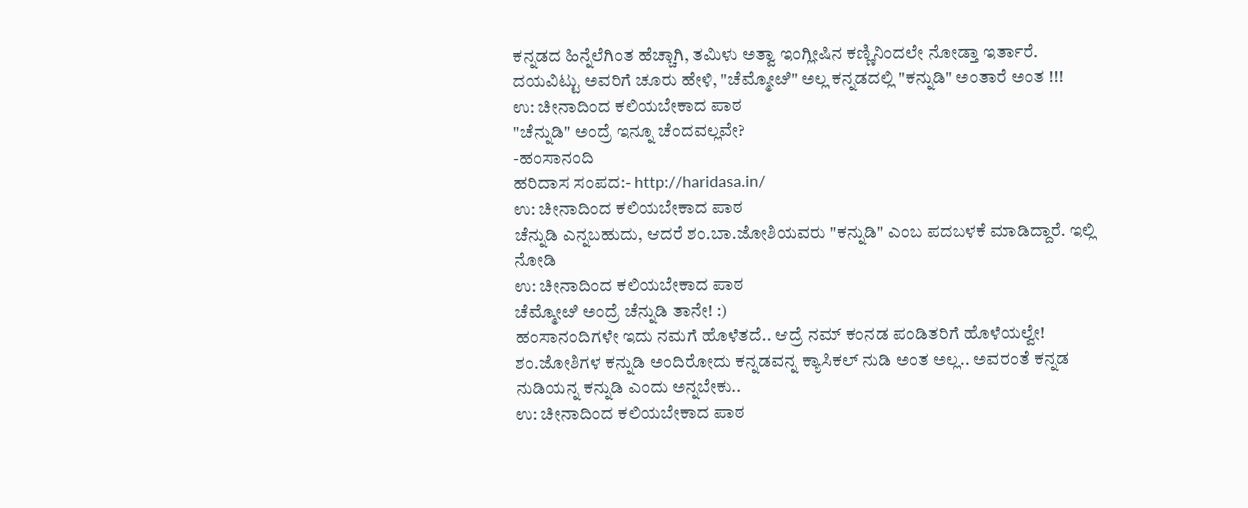ಕನ್ನಡದ ಹಿನ್ನೆಲೆಗಿಂತ ಹೆಚ್ಚಾಗಿ, ತಮಿಳು ಅತ್ವಾ ಇಂಗ್ಲೀಷಿನ ಕಣ್ಣಿನಿಂದಲೇ ನೋಡ್ತಾ ಇರ್ತಾರೆ. ದಯವಿಟ್ಟು ಅವರಿಗೆ ಚೂರು ಹೇಳಿ, "ಚೆಮ್ಮೋೞಿ" ಅಲ್ಲ ಕನ್ನಡದಲ್ಲಿ "ಕನ್ನುಡಿ" ಅಂತಾರೆ ಅಂತ !!!
ಉ: ಚೀನಾದಿಂದ ಕಲಿಯಬೇಕಾದ ಪಾಠ
"ಚೆನ್ನುಡಿ" ಅಂದ್ರೆ ಇನ್ನೂ ಚೆಂದವಲ್ಲವೇ?
-ಹಂಸಾನಂದಿ
ಹರಿದಾಸ ಸಂಪದ:- http://haridasa.in/
ಉ: ಚೀನಾದಿಂದ ಕಲಿಯಬೇಕಾದ ಪಾಠ
ಚೆನ್ನುಡಿ ಎನ್ನಬಹುದು, ಆದರೆ ಶಂ.ಬಾ.ಜೋಶಿಯವರು "ಕನ್ನುಡಿ" ಎಂಬ ಪದಬಳಕೆ ಮಾಡಿದ್ದಾರೆ. ಇಲ್ಲಿ ನೋಡಿ
ಉ: ಚೀನಾದಿಂದ ಕಲಿಯಬೇಕಾದ ಪಾಠ
ಚೆಮ್ಮೋೞಿ ಅಂದ್ರೆ ಚೆನ್ನುಡಿ ತಾನೇ! :)
ಹಂಸಾನಂದಿಗಳೇ ಇದು ನಮಗೆ ಹೊಳೆತದೆ.. ಆದ್ರೆ ನಮ್ ಕಂನಡ ಪಂಡಿತರಿಗೆ ಹೊಳೆಯಲ್ವೇ!
ಶಂ.ಜೋಶಿಗಳ ಕನ್ನುಡಿ ಅಂದಿರೋದು ಕನ್ನಡವನ್ನ ಕ್ಯಾಸಿಕಲ್ ನುಡಿ ಅಂತ ಅಲ್ಲ.. ಅವರಂತೆ ಕನ್ನಡ ನುಡಿಯನ್ನ ಕನ್ನುಡಿ ಎಂದು ಅನ್ನಬೇಕು..
ಉ: ಚೀನಾದಿಂದ ಕಲಿಯಬೇಕಾದ ಪಾಠ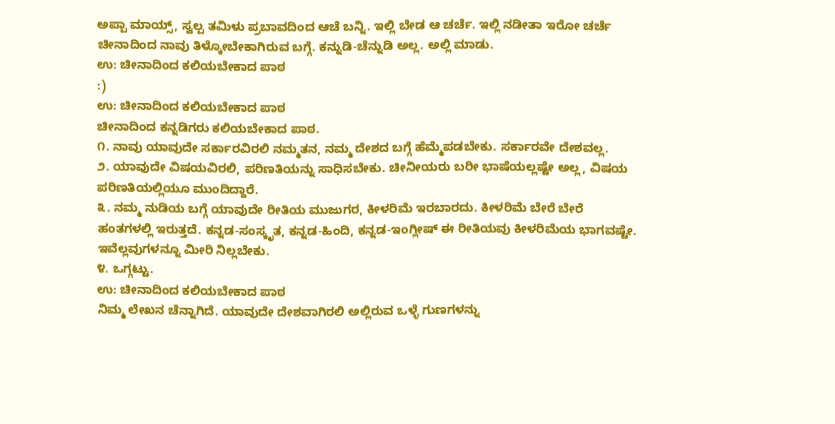ಅಪ್ಪಾ ಮಾಯ್ಸ್, ಸ್ವಲ್ಪ ತಮಿಳು ಪ್ರಬಾವದಿಂದ ಆಚೆ ಬನ್ನಿ. ಇಲ್ಲಿ ಬೇಡ ಆ ಚರ್ಚೆ. ಇಲ್ಲಿ ನಡೀತಾ ಇರೋ ಚರ್ಚೆ ಚೀನಾದಿಂದ ನಾವು ತಿಳ್ಕೋಬೇಕಾಗಿರುವ ಬಗ್ಗೆ. ಕನ್ನುಡಿ-ಚೆನ್ನುಡಿ ಅಲ್ಲ. ಅಲ್ಲಿ ಮಾಡು.
ಉ: ಚೀನಾದಿಂದ ಕಲಿಯಬೇಕಾದ ಪಾಠ
:)
ಉ: ಚೀನಾದಿಂದ ಕಲಿಯಬೇಕಾದ ಪಾಠ
ಚೀನಾದಿಂದ ಕನ್ನಡಿಗರು ಕಲಿಯಬೇಕಾದ ಪಾಠ.
೧. ನಾವು ಯಾವುದೇ ಸರ್ಕಾರವಿರಲಿ ನಮ್ಮತನ, ನಮ್ಮ ದೇಶದ ಬಗ್ಗೆ ಹೆಮ್ಮೆಪಡಬೇಕು. ಸರ್ಕಾರವೇ ದೇಶವಲ್ಲ.
೨. ಯಾವುದೇ ವಿಷಯವಿರಲಿ, ಪರಿಣತಿಯನ್ನು ಸಾಧಿಸಬೇಕು. ಚೀನೀಯರು ಬರೀ ಭಾಷೆಯಲ್ಲಷ್ಟೇ ಅಲ್ಲ, ವಿಷಯ ಪರಿಣತಿಯಲ್ಲಿಯೂ ಮುಂದಿದ್ದಾರೆ.
೩. ನಮ್ಮ ನುಡಿಯ ಬಗ್ಗೆ ಯಾವುದೇ ರೀತಿಯ ಮುಜುಗರ, ಕೀಳರಿಮೆ ಇರಬಾರದು. ಕೀಳರಿಮೆ ಬೇರೆ ಬೇರೆ ಹಂತಗಳಲ್ಲಿ ಇರುತ್ತದೆ. ಕನ್ನಡ-ಸಂಸ್ಕೃತ, ಕನ್ನಡ-ಹಿಂದಿ, ಕನ್ನಡ-ಇಂಗ್ಲೀಷ್ ಈ ರೀತಿಯವು ಕೀಳರಿಮೆಯ ಭಾಗವಷ್ಟೇ. ಇವೆಲ್ಲವುಗಳನ್ನೂ ಮೀರಿ ನಿಲ್ಲಬೇಕು.
೪. ಒಗ್ಗಟ್ಟು.
ಉ: ಚೀನಾದಿಂದ ಕಲಿಯಬೇಕಾದ ಪಾಠ
ನಿಮ್ಮ ಲೇಖನ ಚೆನ್ನಾಗಿದೆ. ಯಾವುದೇ ದೇಶವಾಗಿರಲಿ ಅಲ್ಲಿರುವ ಒಳ್ಳೆ ಗುಣಗಳನ್ನು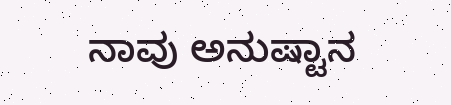ನಾವು ಅನುಷ್ಟಾನ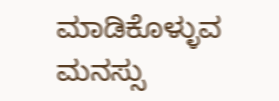ಮಾಡಿಕೊಳ್ಳುವ ಮನಸ್ಸು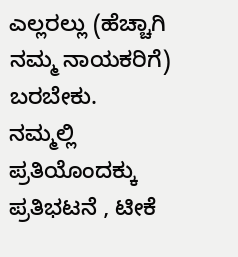ಎಲ್ಲರಲ್ಲು (ಹೆಚ್ಚಾಗಿ ನಮ್ಮ ನಾಯಕರಿಗೆ) ಬರಬೇಕು.
ನಮ್ಮಲ್ಲಿ ಪ್ರತಿಯೊಂದಕ್ಕು ಪ್ರತಿಭಟನೆ , ಟೀಕೆ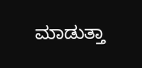ಮಾಡುತ್ತಾ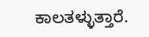ಕಾಲತಳ್ಳುತ್ತಾರೆ.